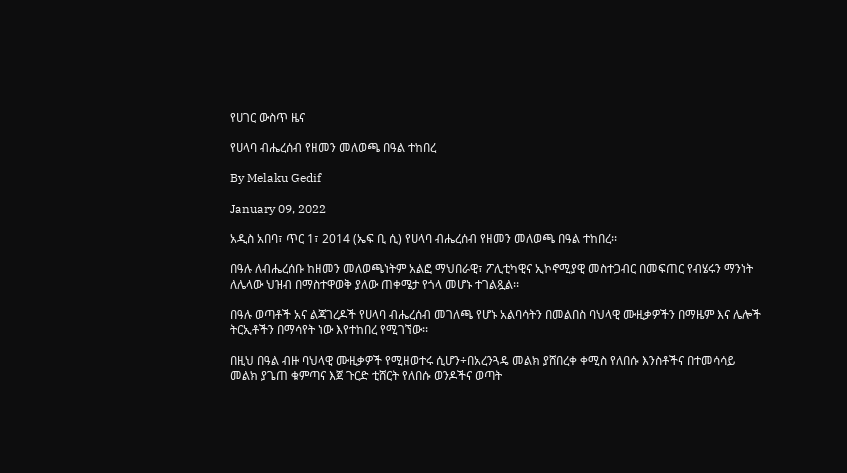የሀገር ውስጥ ዜና

የሀላባ ብሔረሰብ የዘመን መለወጫ በዓል ተከበረ

By Melaku Gedif

January 09, 2022

አዲስ አበባ፣ ጥር 1፣ 2014 (ኤፍ ቢ ሲ) የሀላባ ብሔረሰብ የዘመን መለወጫ በዓል ተከበረ፡፡

በዓሉ ለብሔረሰቡ ከዘመን መለወጫነትም አልፎ ማህበራዊ፣ ፖሊቲካዊና ኢኮኖሚያዊ መስተጋብር በመፍጠር የብሄሩን ማንነት ለሌላው ህዝብ በማስተዋወቅ ያለው ጠቀሜታ የጎላ መሆኑ ተገልጿል፡፡

በዓሉ ወጣቶች አና ልጃገረዶች የሀላባ ብሔረሰብ መገለጫ የሆኑ አልባሳትን በመልበስ ባህላዊ ሙዚቃዎችን በማዜም እና ሌሎች ትርኢቶችን በማሳየት ነው እየተከበረ የሚገኘው፡፡

በዚህ በዓል ብዙ ባህላዊ ሙዚቃዎች የሚዘወተሩ ሲሆን÷በአረንጓዴ መልክ ያሸበረቀ ቀሚስ የለበሱ እንስቶችና በተመሳሳይ መልክ ያጌጠ ቁምጣና እጀ ጉርድ ቲሸርት የለበሱ ወንዶችና ወጣት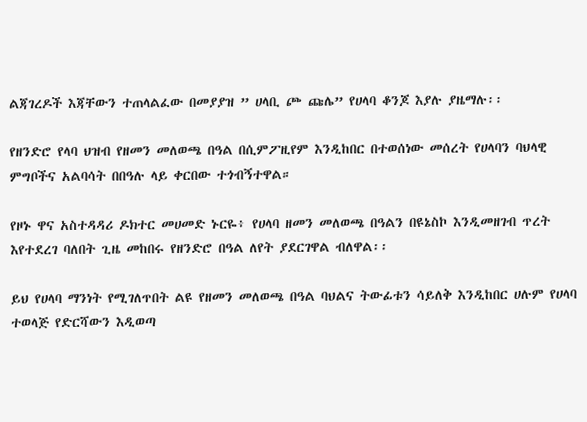ልጃገረዶች እጃቸውን ተጠላልፈው በመያያዝ ” ሀላቢ ጮ ጩሌ” የሀላባ ቆንጆ እያሉ ያዜማሉ፡፡

የዘንድሮ የላባ ህዝብ የዘመን መለወጫ በዓል በሲምፖዚየም እንዲከበር በተወሰነው መሰረት የሀላባን ባህላዊ ምግቦችና አልባሳት በበዓሉ ላይ ቀርበው ተጎብኝተዋል።

የዞኑ ዋና አስተዳዳሪ ዶክተር መሀመድ ኑርዬ፥ የሀላባ ዘመን መለወጫ በዓልን በዩኔስኮ እንዲመዘገብ ጥረት እየተደረገ ባለበት ጊዜ መከበሩ የዘንድሮ በዓል ለየት ያደርገዋል ብለዋል፡፡

ይህ የሀላባ ማንነት የሚገለጥበት ልዩ የዘመን መለወጫ በዓል ባህልና ትውፊቱን ሳይለቅ እንዲከበር ሀሉም የሀላባ ተወላጅ የድርሻውን እዲወጣ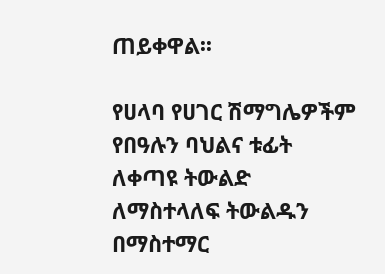ጠይቀዋል፡፡

የሀላባ የሀገር ሽማግሌዎችም የበዓሉን ባህልና ቱፊት ለቀጣዩ ትውልድ ለማስተላለፍ ትውልዱን በማስተማር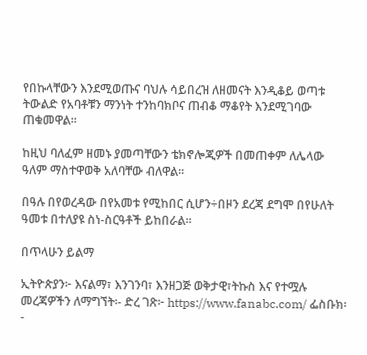የበኩላቸውን እንደሚወጡና ባህሉ ሳይበረዝ ለዘመናት እንዲቆይ ወጣቱ ትውልድ የአባቶቹን ማንነት ተንከባክቦና ጠብቆ ማቆየት እንደሚገባው ጠቁመዋል፡፡

ከዚህ ባለፈም ዘመኑ ያመጣቸውን ቴክኖሎጂዎች በመጠቀም ለሌላው ዓለም ማስተዋወቅ አለባቸው ብለዋል።

በዓሉ በየወረዳው በየአመቱ የሚከበር ሲሆን÷በዞን ደረጃ ደግሞ በየሁለት ዓመቱ በተለያዩ ስነ-ስርዓቶች ይከበራል።

በጥላሁን ይልማ

ኢትዮጵያን፦ እናልማ፣ እንገንባ፣ እንዘጋጅ ወቅታዊ፣ትኩስ እና የተሟሉ መረጃዎችን ለማግኘት፡- ድረ ገጽ፦ https://www.fanabc.com/ ፌስቡክ፡-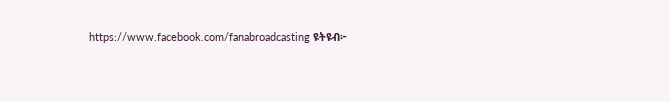https://www.facebook.com/fanabroadcasting ዩትዩብ፦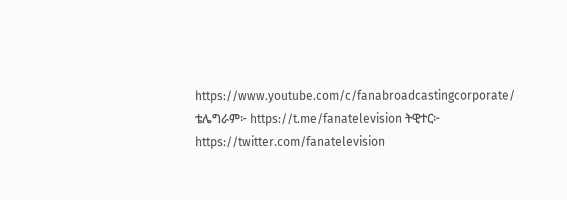https://www.youtube.com/c/fanabroadcastingcorporate/ ቴሌግራም፦ https://t.me/fanatelevision ትዊተር፦ https://twitter.com/fanatelevision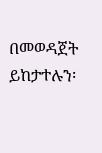በመወዳጀት ይከታተሉን፡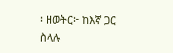፡ ዘወትር፦ ከእኛ ጋር ስላሉ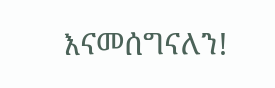እናመሰግናለን!